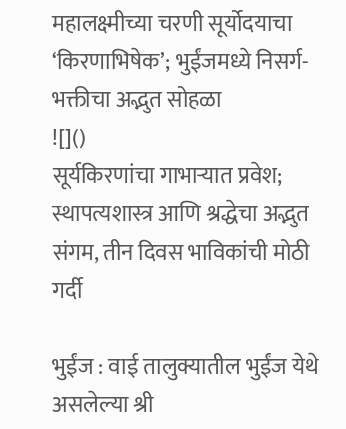महालक्ष्मीच्या चरणी सूर्योदयाचा ‘किरणाभिषेक’; भुईंजमध्ये निसर्ग-भक्तीचा अद्भुत सोहळा
![]()
सूर्यकिरणांचा गाभाऱ्यात प्रवेश; स्थापत्यशास्त्र आणि श्रद्धेचा अद्भुत संगम, तीन दिवस भाविकांची मोठी गर्दी

भुईंज : वाई तालुक्यातील भुईंज येथे असलेल्या श्री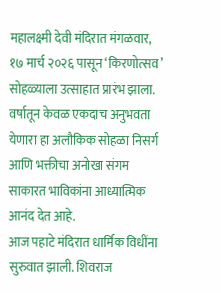महालक्ष्मी देवी मंदिरात मंगळवार, १७ मार्च २०२६ पासून ‘किरणोत्सव’ सोहळ्याला उत्साहात प्रारंभ झाला. वर्षातून केवळ एकदाच अनुभवता येणारा हा अलौकिक सोहळा निसर्ग आणि भक्तीचा अनोखा संगम साकारत भाविकांना आध्यात्मिक आनंद देत आहे.
आज पहाटे मंदिरात धार्मिक विधींना सुरुवात झाली. शिवराज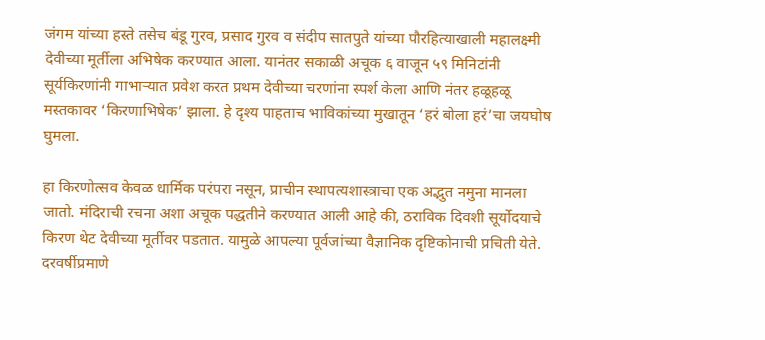जंगम यांच्या हस्ते तसेच बंडू गुरव, प्रसाद गुरव व संदीप सातपुते यांच्या पौरहित्याखाली महालक्ष्मी देवीच्या मूर्तीला अभिषेक करण्यात आला. यानंतर सकाळी अचूक ६ वाजून ५९ मिनिटांनी सूर्यकिरणांनी गाभाऱ्यात प्रवेश करत प्रथम देवीच्या चरणांना स्पर्श केला आणि नंतर हळूहळू मस्तकावर ‘किरणाभिषेक’ झाला. हे दृश्य पाहताच भाविकांच्या मुखातून ‘हरं बोला हरं’चा जयघोष घुमला.

हा किरणोत्सव केवळ धार्मिक परंपरा नसून, प्राचीन स्थापत्यशास्त्राचा एक अद्भुत नमुना मानला जातो. मंदिराची रचना अशा अचूक पद्धतीने करण्यात आली आहे की, ठराविक दिवशी सूर्योदयाचे किरण थेट देवीच्या मूर्तीवर पडतात. यामुळे आपल्या पूर्वजांच्या वैज्ञानिक दृष्टिकोनाची प्रचिती येते.
दरवर्षीप्रमाणे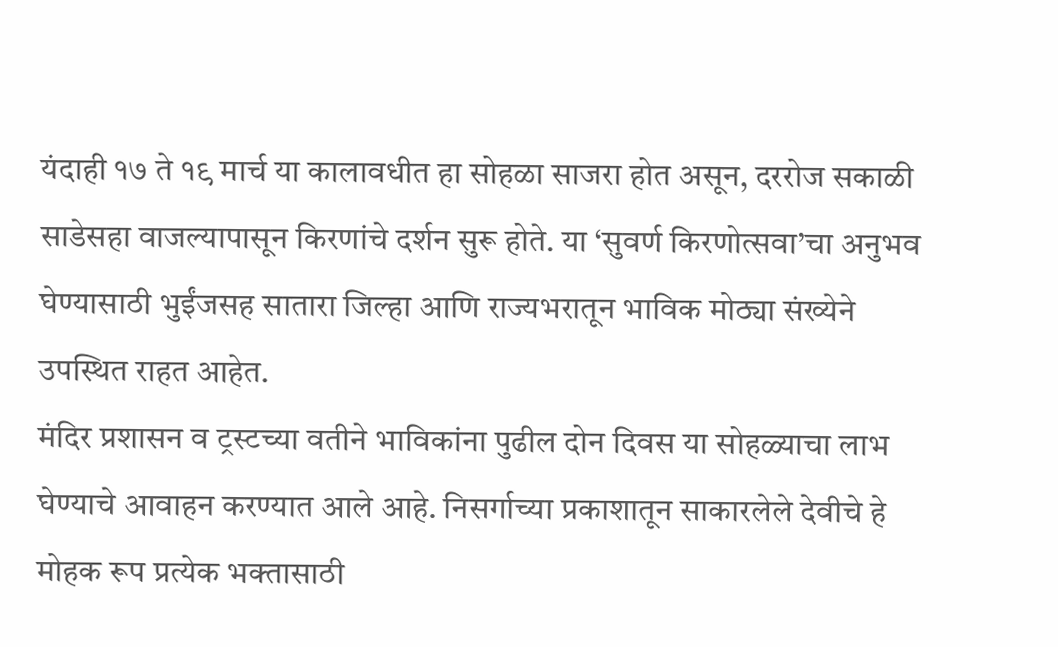यंदाही १७ ते १९ मार्च या कालावधीत हा सोहळा साजरा होत असून, दररोज सकाळी साडेसहा वाजल्यापासून किरणांचे दर्शन सुरू होते. या ‘सुवर्ण किरणोत्सवा’चा अनुभव घेण्यासाठी भुईंजसह सातारा जिल्हा आणि राज्यभरातून भाविक मोठ्या संख्येने उपस्थित राहत आहेत.
मंदिर प्रशासन व ट्रस्टच्या वतीने भाविकांना पुढील दोन दिवस या सोहळ्याचा लाभ घेण्याचे आवाहन करण्यात आले आहे. निसर्गाच्या प्रकाशातून साकारलेले देवीचे हे मोहक रूप प्रत्येक भक्तासाठी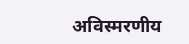अविस्मरणीय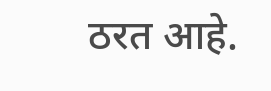ठरत आहे.